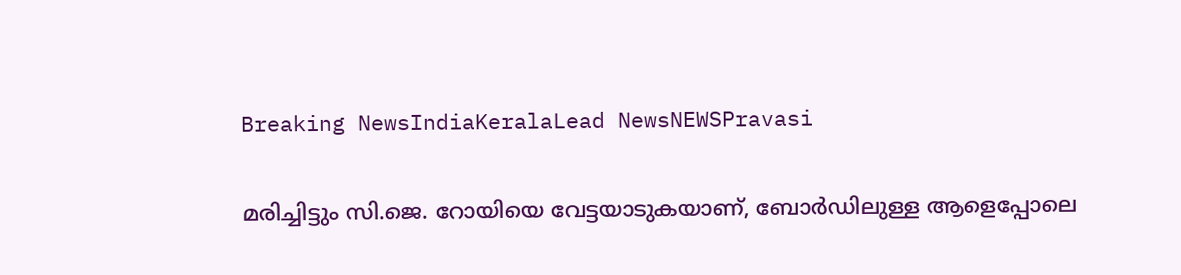Breaking NewsIndiaKeralaLead NewsNEWSPravasi

മരിച്ചിട്ടും സി.ജെ. റോയിയെ വേട്ടയാടുകയാണ്, ബോർഡിലുള്ള ആളെപ്പോലെ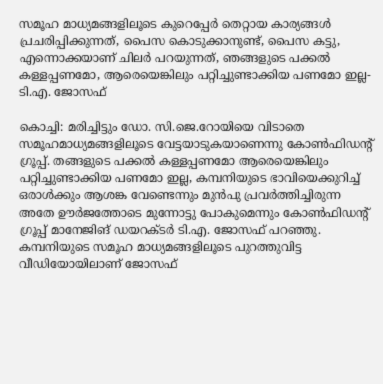സമൂഹ മാധ്യമങ്ങളിലൂടെ കുറെപ്പേർ തെറ്റായ കാര്യങ്ങൾ പ്രചരിപ്പിക്കുന്നത്, പൈസ കൊടുക്കാനുണ്ട്, പൈസ കട്ടു, എന്നൊക്കയാണ് ചിലർ പറയുന്നത്, ഞങ്ങളുടെ പക്കൽ കള്ളപ്പണമോ, ആരെയെങ്കിലും പറ്റിച്ചുണ്ടാക്കിയ പണമോ ഇല്ല- ടി.എ. ജോസഫ്

കൊച്ചി: മരിച്ചിട്ടും ഡോ. സി.ജെ.റോയിയെ വിടാതെ സമൂഹമാധ്യമങ്ങളിലൂടെ വേട്ടയാടുകയാണെന്നു കോൺഫിഡന്റ് ഗ്രൂപ്പ്. തങ്ങളുടെ പക്കൽ കള്ളപ്പണമോ ആരെയെങ്കിലും പറ്റിച്ചുണ്ടാക്കിയ പണമോ ഇല്ല, കമ്പനിയുടെ ഭാവിയെക്കുറിച്ച് ഒരാൾക്കും ആശങ്ക വേണ്ടെന്നും മുൻപു പ്രവർത്തിച്ചിരുന്ന അതേ ഊർജത്തോടെ മുന്നോട്ടു പോകുമെന്നും കോൺഫിഡന്റ് ഗ്രൂപ്പ് മാനേജിങ് ഡയറക്ടർ ടി.എ. ജോസഫ് പറഞ്ഞു. കമ്പനിയുടെ സമൂഹ മാധ്യമങ്ങളിലൂടെ പുറത്തുവിട്ട വീഡിയോയിലാണ് ജോസഫ്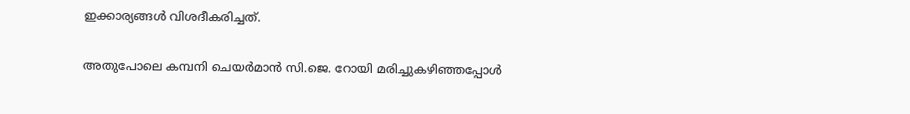ഇക്കാര്യങ്ങൾ വിശദീകരിച്ചത്.

അതുപോലെ കമ്പനി ചെയർമാൻ സി.ജെ. റോയി മരിച്ചുകഴിഞ്ഞപ്പോൾ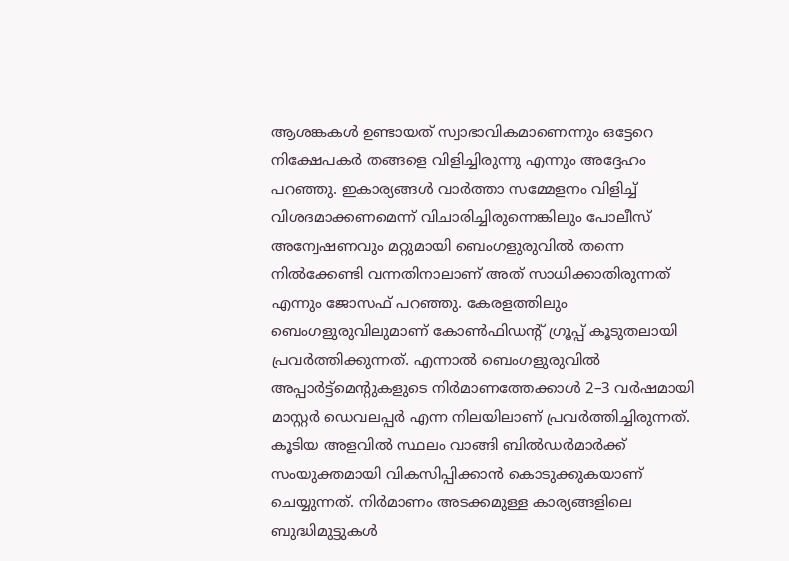ആശങ്കകൾ ഉണ്ടായത് സ്വാഭാവികമാണെന്നും ഒട്ടേറെ നിക്ഷേപകർ തങ്ങളെ വിളിച്ചിരുന്നു എന്നും അദ്ദേഹം പറഞ്ഞു. ഇകാര്യങ്ങൾ വാർത്താ സമ്മേളനം വിളിച്ച് വിശദമാക്കണമെന്ന് വിചാരിച്ചിരുന്നെങ്കിലും പോലീസ് അന്വേഷണവും മറ്റുമായി ബെംഗളുരുവിൽ തന്നെ നിൽക്കേണ്ടി വന്നതിനാലാണ് അത് സാധിക്കാതിരുന്നത് എന്നും ജോസഫ് പറഞ്ഞു. കേരളത്തിലും ബെംഗളുരുവിലുമാണ് കോൺഫി‍ഡന്റ് ഗ്രൂപ്പ് കൂടുതലായി പ്രവർത്തിക്കുന്നത്. എന്നാൽ ബെംഗളുരുവിൽ അപ്പാർട്ട്മെന്റുകളുടെ നിർമാണത്തേക്കാൾ 2–3 വർഷമായി മാസ്റ്റർ ഡെവലപ്പർ എന്ന നിലയിലാണ് പ്രവർത്തിച്ചിരുന്നത്. കൂടിയ അളവിൽ സ്ഥലം വാങ്ങി ബിൽഡർമാർക്ക് സംയുക്തമായി വികസിപ്പിക്കാൻ കൊടുക്കുകയാണ് ചെയ്യുന്നത്. നിർമാണം അടക്കമുള്ള കാര്യങ്ങളിലെ ബുദ്ധിമുട്ടുകൾ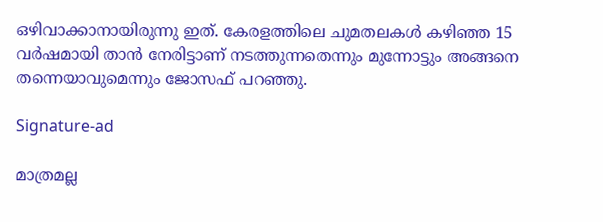ഒഴിവാക്കാനായിരുന്നു ഇത്. കേരളത്തിലെ ചുമതലകൾ കഴിഞ്ഞ 15 വർഷമായി താൻ നേരിട്ടാണ് നടത്തുന്നതെന്നും മുന്നോട്ടും അങ്ങനെ തന്നെയാവുമെന്നും ജോസഫ് പറഞ്ഞു.

Signature-ad

മാത്രമല്ല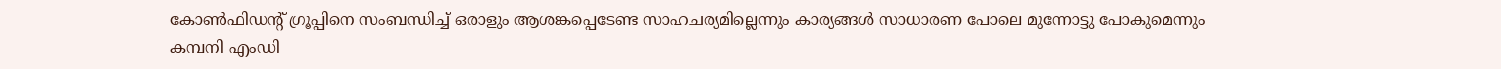കോൺഫിഡന്റ് ഗ്രൂപ്പിനെ സംബന്ധിച്ച് ഒരാളും ആശങ്കപ്പെടേണ്ട സാഹചര്യമില്ലെന്നും കാര്യങ്ങൾ സാധാരണ പോലെ മുന്നോട്ടു പോകുമെന്നും കമ്പനി എംഡി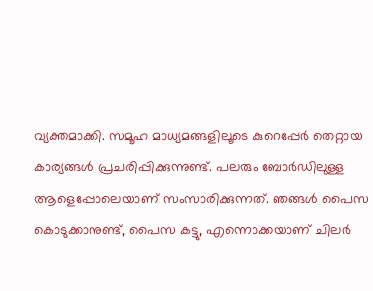വ്യക്തമാക്കി. സമൂഹ മാധ്യമങ്ങളിലൂടെ കുറെപ്പേർ തെറ്റായ കാര്യങ്ങൾ പ്രചരിപ്പിക്കുന്നുണ്ട്. പലരും ബോർഡിലുള്ള ആളെപ്പോലെയാണ് സംസാരിക്കുന്നത്. ഞങ്ങൾ പൈസ കൊടുക്കാനുണ്ട്, പൈസ കട്ടു, എന്നൊക്കയാണ് ചിലർ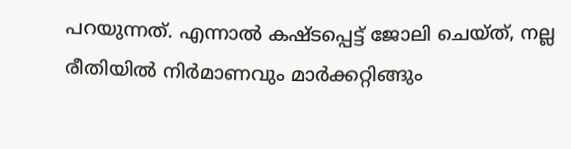പറയുന്നത്. എന്നാൽ കഷ്ടപ്പെട്ട് ജോലി ചെയ്ത്, നല്ല രീതിയിൽ നിർമാണവും മാർക്കറ്റിങ്ങും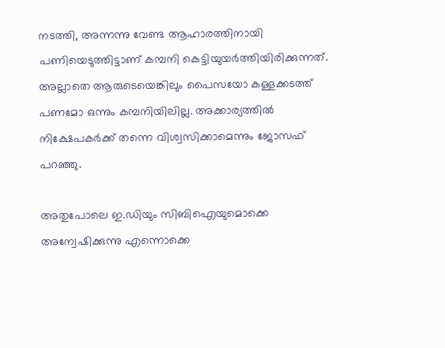നടത്തി, അന്നന്നു വേണ്ട ആഹാരത്തിനായി പണിയെടുത്തിട്ടാണ് കമ്പനി കെട്ടിയുയർത്തിയിരിക്കുന്നത്. അല്ലാതെ ആരുടെയെങ്കിലും പൈസയോ കള്ളക്കടത്ത് പണമോ ഒന്നും കമ്പനിയിലില്ല. അക്കാര്യത്തിൽ നിക്ഷേപകർക്ക് തന്നെ വിശ്വസിക്കാമെന്നും ജോസഫ് പറഞ്ഞു.

അതുപോലെ ഇ.ഡിയും സിബിഐയുമൊക്കെ അന്വേഷിക്കുന്നു എന്നൊക്കെ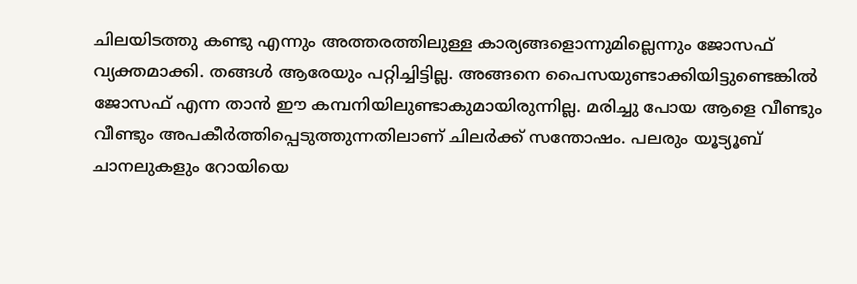ചിലയിടത്തു കണ്ടു എന്നും അത്തരത്തിലുള്ള കാര്യങ്ങളൊന്നുമില്ലെന്നും ജോസഫ് വ്യക്തമാക്കി. തങ്ങൾ ആരേയും പറ്റിച്ചിട്ടില്ല. അങ്ങനെ പൈസയുണ്ടാക്കിയിട്ടുണ്ടെങ്കിൽ ജോസഫ് എന്ന താൻ ഈ കമ്പനിയിലുണ്ടാകുമായിരുന്നില്ല. മരിച്ചു പോയ ആളെ വീണ്ടും വീണ്ടും അപകീർത്തിപ്പെടുത്തുന്നതിലാണ് ചിലർക്ക് സന്തോഷം. പലരും യൂട്യൂബ് ചാനലുകളും റോയിയെ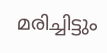മരിച്ചിട്ടും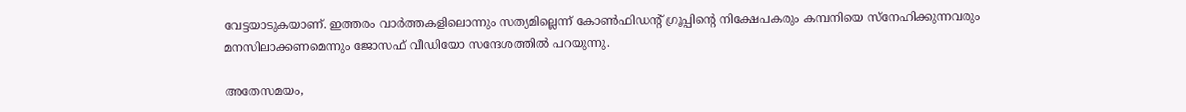വേട്ടയാടുകയാണ്. ഇത്തരം വാർത്തകളിലൊന്നും സത്യമില്ലെന്ന് കോൺഫിഡന്റ് ഗ്രൂപ്പിന്റെ നിക്ഷേപകരും കമ്പനിയെ സ്‌നേഹിക്കുന്നവരും മനസിലാക്കണമെന്നും ജോസഫ് വീഡിയോ സന്ദേശത്തിൽ പറയുന്നു.

അതേസമയം,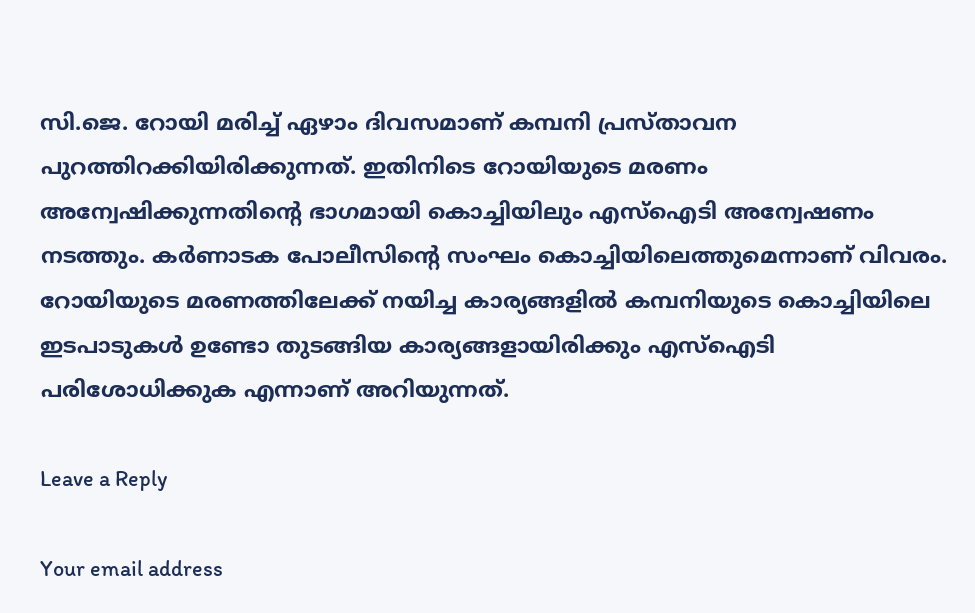സി.ജെ. റോയി മരിച്ച് ഏഴാം ദിവസമാണ് കമ്പനി പ്രസ്താവന പുറത്തിറക്കിയിരിക്കുന്നത്. ഇതിനിടെ റോയിയുടെ മരണം അന്വേഷിക്കുന്നതിന്റെ ഭാഗമായി കൊച്ചിയിലും എസ്ഐടി അന്വേഷണം നടത്തും. കർണാടക പോലീസിന്റെ സംഘം കൊച്ചിയിലെത്തുമെന്നാണ് വിവരം. റോയിയുടെ മരണത്തിലേക്ക് നയിച്ച കാര്യങ്ങളിൽ കമ്പനിയുടെ കൊച്ചിയിലെ ഇടപാടുകൾ ഉണ്ടോ തുടങ്ങിയ കാര്യങ്ങളായിരിക്കും എസ്ഐടി പരിശോധിക്കുക എന്നാണ് അറിയുന്നത്.

Leave a Reply

Your email address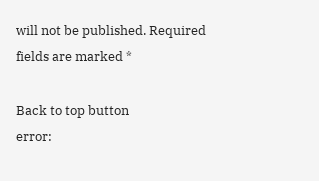will not be published. Required fields are marked *

Back to top button
error: